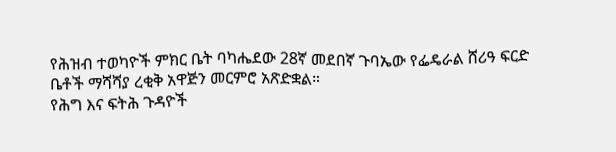የሕዝብ ተወካዮች ምክር ቤት ባካሔደው 28ኛ መደበኛ ጉባኤው የፌዴራል ሸሪዓ ፍርድ ቤቶች ማሻሻያ ረቂቅ አዋጅን መርምሮ አጽድቋል።
የሕግ እና ፍትሕ ጉዳዮች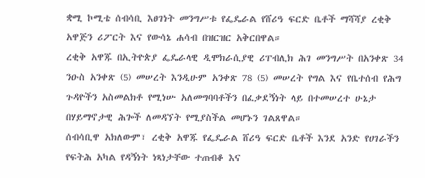ቋሚ ኮሚቴ ሰብሳቢ እፀገነት መንግሥቱ የፌዴራል የሸሪዓ ፍርድ ቤቶች ማሻሻያ ረቂቅ አዋጅን ሪፖርት እና የውሳኔ ሐሳብ በዝርዝር አቅርበዋል።
ረቂቅ አዋጁ በኢትዮጵያ ፌዴራላዊ ዲሞክራሲያዊ ሪፐብሊክ ሕገ መንግሥት በአንቀጽ 34 ንዑስ አንቀጽ (5) መሠረት እንዲሁም አንቀጽ 78 (5) መሠረት የግል እና የቤተሰብ የሕግ ጉዳዮችን አስመልክቶ የሚነሡ አለመግባባቶችን በፈቃደኝነት ላይ በተመሠረተ ሁኔታ በሃይማኖታዊ ሕጐች ለመዳኘት የሚያስችል መሆኑን ገልጸዋል።
ሰብሳቢዋ አክለውም፣ ረቂቅ አዋጁ የፌዴራል ሸሪዓ ፍርድ ቤቶች እንደ አንድ የሀገራችን የፍትሕ አካል የዳኝነት ነጻነታቸው ተጠብቆ እና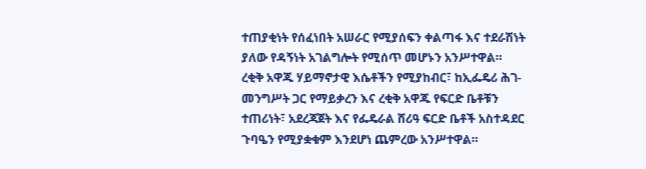ተጠያቂነት የሰፈነበት አሠራር የሚያሰፍን ቀልጣፋ እና ተደራሽነት ያለው የዳኝነት አገልግሎት የሚሰጥ መሆኑን አንሥተዋል።
ረቂቅ አዋጁ ሃይማኖታዊ እሴቶችን የሚያከብር፣ ከኢፌዴሪ ሕገ-መንግሥት ጋር የማይቃረን እና ረቂቅ አዋጁ የፍርድ ቤቶቹን ተጠሪነት፣ አደረጃጀት እና የፌዴራል ሸሪዓ ፍርድ ቤቶች አስተዳደር ጉባዔን የሚያቋቁም እንደሆነ ጨምረው አንሥተዋል።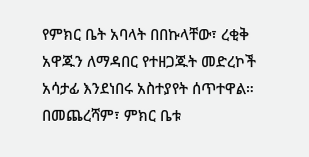የምክር ቤት አባላት በበኩላቸው፣ ረቂቅ አዋጁን ለማዳበር የተዘጋጁት መድረኮች አሳታፊ እንደነበሩ አስተያየት ሰጥተዋል።
በመጨረሻም፣ ምክር ቤቱ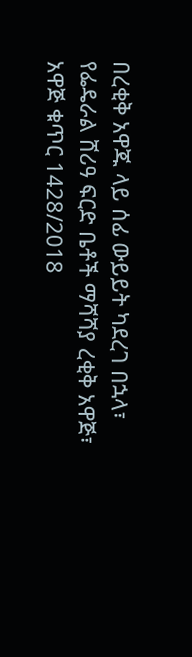በረቂቅ አዋጁ ላይ ሰፊ ውይይት ካደረገ በኋላ፣ የፌዴራል ሸሪዓ ፍርድ ቤቶች ማሻሻያ ረቂቅ አዋጅ፣ አዋጅ ቁጥር 1428/2018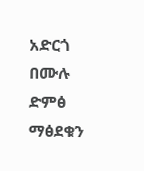አድርጎ በሙሉ ድምፅ ማፅደቁን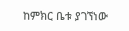ከምክር ቤቱ ያገኘነው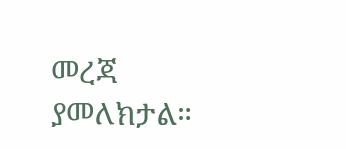መረጃ ያመለክታል።